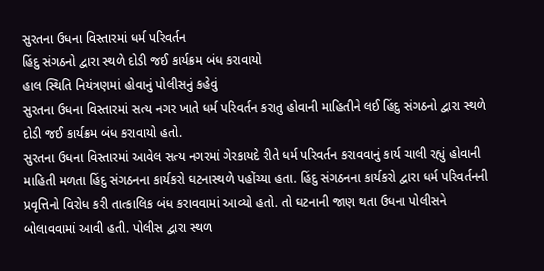સુરતના ઉધના વિસ્તારમાં ધર્મ પરિવર્તન
હિંદુ સંગઠનો દ્વારા સ્થળે દોડી જઈ કાર્યક્રમ બંધ કરાવાયો
હાલ સ્થિતિ નિયંત્રણમાં હોવાનું પોલીસનું કહેવું
સુરતના ઉધના વિસ્તારમાં સત્ય નગર ખાતે ધર્મ પરિવર્તન કરાતુ હોવાની માહિતીને લઈ હિંદુ સંગઠનો દ્વારા સ્થળે દોડી જઈ કાર્યક્રમ બંધ કરાવાયો હતો.
સુરતના ઉધના વિસ્તારમાં આવેલ સત્ય નગરમાં ગેરકાયદે રીતે ધર્મ પરિવર્તન કરાવવાનું કાર્ય ચાલી રહ્યું હોવાની માહિતી મળતા હિંદુ સંગઠનના કાર્યકરો ઘટનાસ્થળે પહોંચ્યા હતા. હિંદુ સંગઠનના કાર્યકરો દ્વારા ધર્મ પરિવર્તનની પ્રવૃત્તિનો વિરોધ કરી તાત્કાલિક બંધ કરાવવામાં આવ્યો હતો. તો ઘટનાની જાણ થતા ઉધના પોલીસને બોલાવવામાં આવી હતી. પોલીસ દ્વારા સ્થળ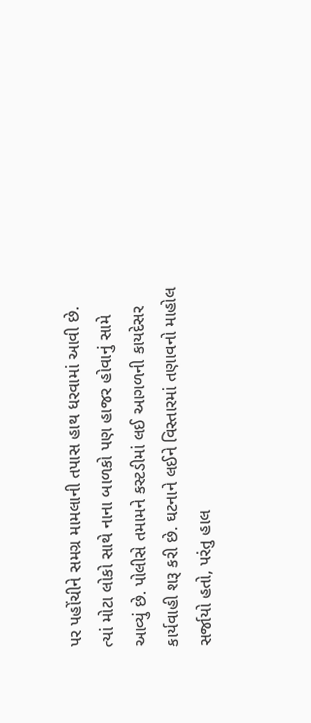પર પહોંચીને સમગ્ર મામલાની તપાસ હાથ ધરવામાં આવી છે. ત્યાં મોટા લોકો સાથે નાના બાળકો પણ હાજર હોવાનું સામે આવ્યું છે. પોલીસે તમામને કસ્ટડીમાં લઈ આગળની કાયદેસર કાર્યવાહી શરૂ કરી છે. ઘટનાને લઈને વિસ્તારમાં તણાવનો માહોલ સર્જાયો હતો, પરંતુ હાલ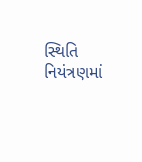સ્થિતિ નિયંત્રણમાં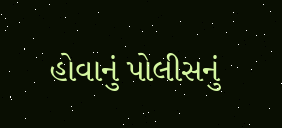હોવાનું પોલીસનું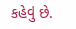કહેવું છે.